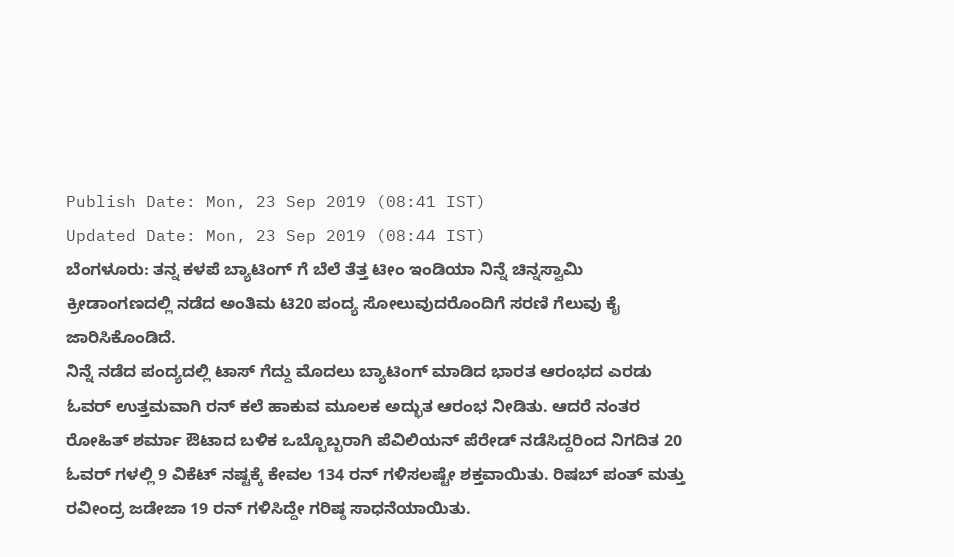Publish Date: Mon, 23 Sep 2019 (08:41 IST)
Updated Date: Mon, 23 Sep 2019 (08:44 IST)
ಬೆಂಗಳೂರು: ತನ್ನ ಕಳಪೆ ಬ್ಯಾಟಿಂಗ್ ಗೆ ಬೆಲೆ ತೆತ್ತ ಟೀಂ ಇಂಡಿಯಾ ನಿನ್ನೆ ಚಿನ್ನಸ್ವಾಮಿ ಕ್ರೀಡಾಂಗಣದಲ್ಲಿ ನಡೆದ ಅಂತಿಮ ಟಿ20 ಪಂದ್ಯ ಸೋಲುವುದರೊಂದಿಗೆ ಸರಣಿ ಗೆಲುವು ಕೈ ಜಾರಿಸಿಕೊಂಡಿದೆ.
ನಿನ್ನೆ ನಡೆದ ಪಂದ್ಯದಲ್ಲಿ ಟಾಸ್ ಗೆದ್ದು ಮೊದಲು ಬ್ಯಾಟಿಂಗ್ ಮಾಡಿದ ಭಾರತ ಆರಂಭದ ಎರಡು ಓವರ್ ಉತ್ತಮವಾಗಿ ರನ್ ಕಲೆ ಹಾಕುವ ಮೂಲಕ ಅದ್ಭುತ ಆರಂಭ ನೀಡಿತು. ಆದರೆ ನಂತರ ರೋಹಿತ್ ಶರ್ಮಾ ಔಟಾದ ಬಳಿಕ ಒಬ್ಬೊಬ್ಬರಾಗಿ ಪೆವಿಲಿಯನ್ ಪೆರೇಡ್ ನಡೆಸಿದ್ದರಿಂದ ನಿಗದಿತ 20 ಓವರ್ ಗಳಲ್ಲಿ 9 ವಿಕೆಟ್ ನಷ್ಟಕ್ಕೆ ಕೇವಲ 134 ರನ್ ಗಳಿಸಲಷ್ಟೇ ಶಕ್ತವಾಯಿತು. ರಿಷಬ್ ಪಂತ್ ಮತ್ತು ರವೀಂದ್ರ ಜಡೇಜಾ 19 ರನ್ ಗಳಿಸಿದ್ದೇ ಗರಿಷ್ಠ ಸಾಧನೆಯಾಯಿತು.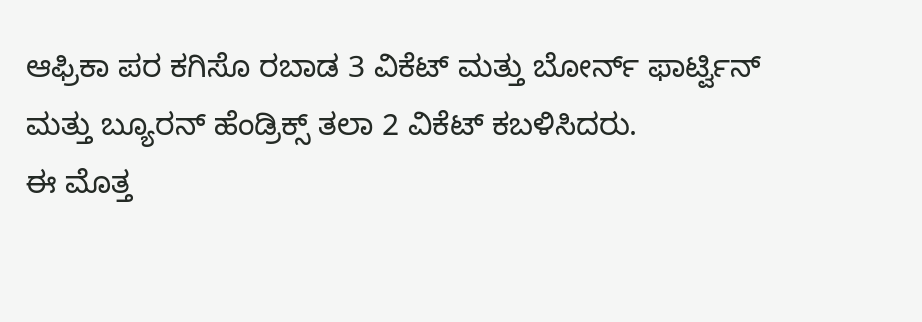ಆಫ್ರಿಕಾ ಪರ ಕಗಿಸೊ ರಬಾಡ 3 ವಿಕೆಟ್ ಮತ್ತು ಬೋರ್ನ್ ಫಾರ್ಟ್ವಿನ್ ಮತ್ತು ಬ್ಯೂರನ್ ಹೆಂಡ್ರಿಕ್ಸ್ ತಲಾ 2 ವಿಕೆಟ್ ಕಬಳಿಸಿದರು.
ಈ ಮೊತ್ತ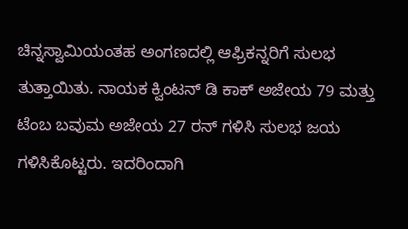ಚಿನ್ನಸ್ವಾಮಿಯಂತಹ ಅಂಗಣದಲ್ಲಿ ಆಫ್ರಿಕನ್ನರಿಗೆ ಸುಲಭ ತುತ್ತಾಯಿತು. ನಾಯಕ ಕ್ವಿಂಟನ್ ಡಿ ಕಾಕ್ ಅಜೇಯ 79 ಮತ್ತು ಟೆಂಬ ಬವುಮ ಅಜೇಯ 27 ರನ್ ಗಳಿಸಿ ಸುಲಭ ಜಯ ಗಳಿಸಿಕೊಟ್ಟರು. ಇದರಿಂದಾಗಿ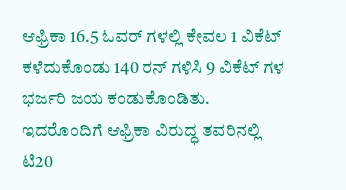ಆಫ್ರಿಕಾ 16.5 ಓವರ್ ಗಳಲ್ಲಿ ಕೇವಲ 1 ವಿಕೆಟ್ ಕಳೆದುಕೊಂಡು 140 ರನ್ ಗಳಿಸಿ 9 ವಿಕೆಟ್ ಗಳ ಭರ್ಜರಿ ಜಯ ಕಂಡುಕೊಂಡಿತು. ಇದರೊಂದಿಗೆ ಆಫ್ರಿಕಾ ವಿರುದ್ಧ ತವರಿನಲ್ಲಿ ಟಿ20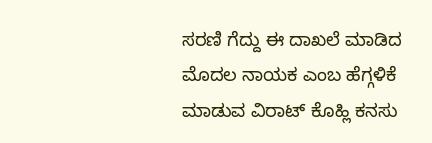ಸರಣಿ ಗೆದ್ದು ಈ ದಾಖಲೆ ಮಾಡಿದ ಮೊದಲ ನಾಯಕ ಎಂಬ ಹೆಗ್ಗಳಿಕೆ ಮಾಡುವ ವಿರಾಟ್ ಕೊಹ್ಲಿ ಕನಸು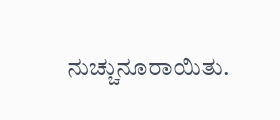ನುಚ್ಚುನೂರಾಯಿತು.